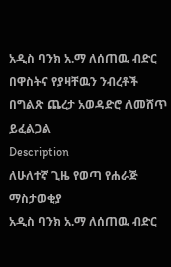አዲስ ባንክ አ.ማ ለሰጠዉ ብድር በዋስትና የያዛቸዉን ንብረቶች በግልጽ ጨረታ አወዳድሮ ለመሸጥ ይፈልጋል
Description
ለሁለተኛ ጊዜ የወጣ የሐራጅ ማስታወቂያ
አዲስ ባንክ አ.ማ ለሰጠዉ ብድር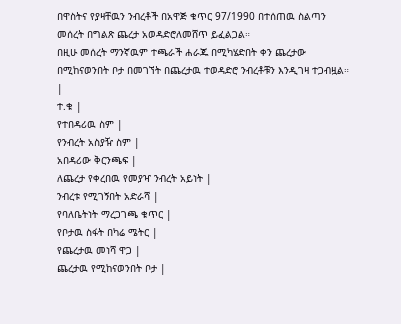በዋስትና የያዛቸዉን ንብረቶች በአዋጅ ቁጥር 97/1990 በተሰጠዉ ስልጣን መሰረት በግልጽ ጨረታ አወዳድሮለመሸጥ ይፈልጋል።
በዚሁ መሰረት ማንኛዉም ተጫራች ሐራጁ በሚካሄድበት ቀን ጨረታው በሚከናወንበት ቦታ በመገኘት በጨረታዉ ተወዳድሮ ንብረቶቹን እንዲገዛ ተጋብዟል።
|
ተ.ቁ |
የተበዳሪዉ ስም |
የንብረት አስያዥ ስም |
አበዳሪው ቅርንጫፍ |
ለጨረታ የቀረበዉ የመያዣ ንብረት አይነት |
ንብረቱ የሚገኝበት አድራሻ |
የባለቤትነት ማረጋገጫ ቁጥር |
የቦታዉ ስፋት በካሬ ሜትር |
የጨረታዉ መነሻ ዋጋ |
ጨረታዉ የሚከናወንበት ቦታ |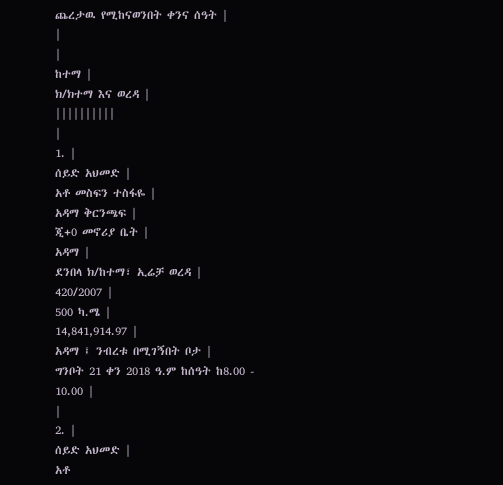ጨረታዉ የሚከናወንበት ቀንና ሰዓት |
|
|
ከተማ |
ክ/ክተማ እና ወረዳ |
||||||||||
|
1. |
ሰይድ አህመድ |
አቶ መስፍን ተስፋዬ |
አዳማ ቅርንጫፍ |
ጂ+0 መኖሪያ ቤት |
አዳማ |
ደንበላ ክ/ከተማ፣ ኢሬቻ ወረዳ |
420/2007 |
500 ካ.ሜ |
14,841,914.97 |
አዳማ ፤ ንብረቱ በሚገኝበት ቦታ |
ግንቦት 21 ቀን 2018 ዓ.ም ከሰዓት ከ8.00 - 10.00 |
|
2. |
ሰይድ አህመድ |
አቶ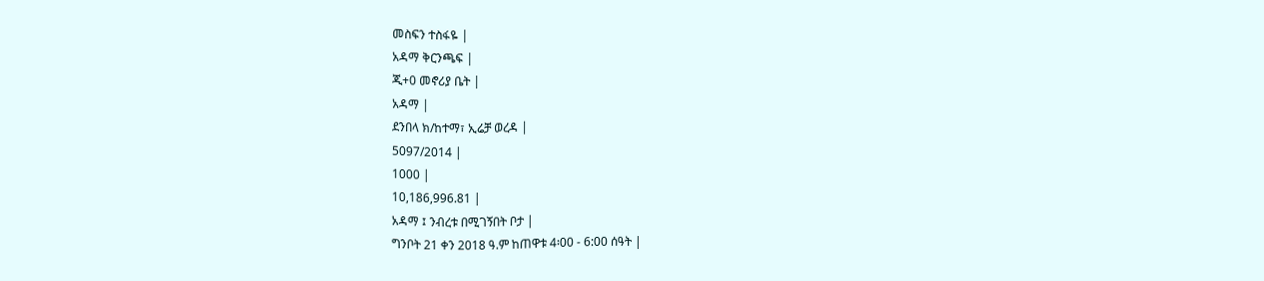መስፍን ተስፋዬ |
አዳማ ቅርንጫፍ |
ጂ+0 መኖሪያ ቤት |
አዳማ |
ደንበላ ክ/ከተማ፣ ኢሬቻ ወረዳ |
5097/2014 |
1000 |
10,186,996.81 |
አዳማ ፤ ንብረቱ በሚገኝበት ቦታ |
ግንቦት 21 ቀን 2018 ዓ.ም ከጠዋቱ 4፡00 - 6:00 ሰዓት |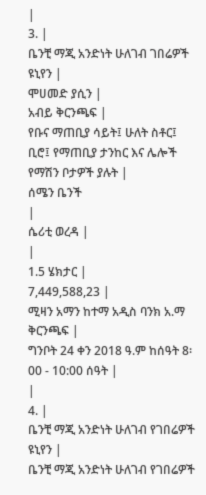|
3. |
ቤንቺ ማጂ አንድነት ሁለገብ ገበሬዎች ዩኒየን |
ሞሀመድ ያሲን |
አብይ ቅርንጫፍ |
የቡና ማጠቢያ ሳይት፤ ሁለት ስቶር፤ ቢሮ፤ የማጠቢያ ታንከር እና ሌሎች የማሽን ቦታዎች ያሉት |
ሰሜን ቤንች
|
ሴሪቲ ወረዳ |
|
1.5 ሄክታር |
7,449,588,23 |
ሚዛን አማን ከተማ አዲስ ባንክ አ.ማ ቅርንጫፍ |
ግንቦት 24 ቀን 2018 ዓ.ም ከሰዓት 8፡00 - 10:00 ሰዓት |
|
4. |
ቤንቺ ማጂ አንድነት ሁለገብ የገበሬዎች ዩኒየን |
ቤንቺ ማጂ አንድነት ሁለገብ የገበሬዎች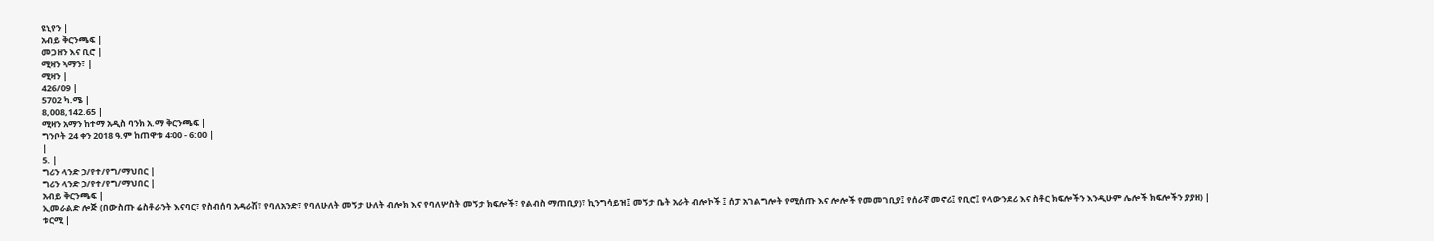ዩኒየን |
አብይ ቅርንጫፍ |
መጋዘን እና ቢሮ |
ሚዛን ኣማን፣ |
ሚዛን |
426/09 |
5702 ካ.ሜ |
8,008,142.65 |
ሚዛን አማን ከተማ አዲስ ባንክ አ.ማ ቅርንጫፍ |
ግንቦት 24 ቀን 2018 ዓ.ም ከጠዋቱ 4፡00 - 6:00 |
|
5. |
ግሪን ላንድ ኃ/የተ/የግ/ማህበር |
ግሪን ላንድ ኃ/የተ/የግ/ማህበር |
አብይ ቅርንጫፍ |
ኢመራልድ ሎጅ (በውስጡ ሬስቶራንት እናባር፣ የስብሰባ አዳራሽ፣ የባለአንድ፣ የባለሁለት መኝታ ሁለት ብሎክ እና የባለሦስት መኝታ ክፍሎች፣ የልብስ ማጠቢያ)፣ ኪንግሳይዝ፤ መኝታ ቤት አራት ብሎኮች ፤ ሰፓ አገልግሎት የሚሰጡ እና ሎሎች የመመገቢያ፤ የሰራኛ መኖሪ፤ የቢሮ፤ የላውንደሪ እና ስቶር ክፍሎችን እንዲሁም ሌሎች ክፍሎችን ያያዘ) |
ቱርሚ |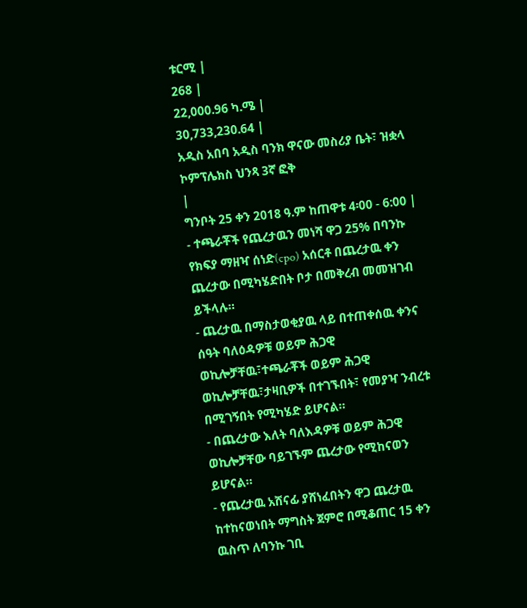ቱርሚ |
268 |
22,000.96 ካ.ሜ |
30,733,230.64 |
አዲስ አበባ አዲስ ባንክ ዋናው መስሪያ ቤት፣ ዝቋላ ኮምፕሌክስ ህንጻ 3ኛ ፎቅ
|
ግንቦት 25 ቀን 2018 ዓ.ም ከጠዋቱ 4፡00 - 6:00 |
- ተጫራቾች የጨረታዉን መነሻ ዋጋ 25% በባንኩ የክፍያ ማዘዣ ሰነድ(cpo) አሰርቶ በጨረታዉ ቀን ጨረታው በሚካሄድበት ቦታ በመቅረብ መመዝገብ ይችላሉ።
- ጨረታዉ በማስታወቂያዉ ላይ በተጠቀሰዉ ቀንና ሰዓት ባለዕዳዎቹ ወይም ሕጋዊ ወኪሎቻቸዉ፣ተጫራቾች ወይም ሕጋዊ ወኪሎቻቸዉ፣ታዛቢዎች በተገኙበት፣ የመያዣ ንብረቱ በሚገኝበት የሚካሄድ ይሆናል።
- በጨረታው እለት ባለእዳዎቹ ወይም ሕጋዊ ወኪሎቻቸው ባይገኙም ጨረታው የሚከናወን ይሆናል።
- የጨረታዉ አሸናፊ ያሸነፈበትን ዋጋ ጨረታዉ ከተከናወነበት ማግስት ጀምሮ በሚቆጠር 15 ቀን ዉስጥ ለባንኩ ገቢ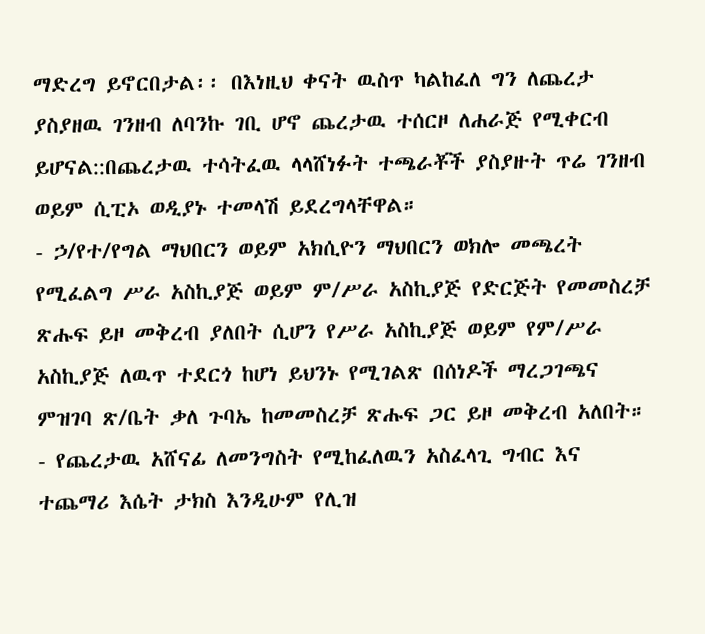ማድረግ ይኖርበታል፡፡ በእነዚህ ቀናት ዉስጥ ካልከፈለ ግን ለጨረታ ያስያዘዉ ገንዘብ ለባንኩ ገቢ ሆኖ ጨረታዉ ተሰርዞ ለሐራጅ የሚቀርብ ይሆናል::በጨረታዉ ተሳትፈዉ ላላሸነፉት ተጫራቾች ያስያዙት ጥሬ ገንዘብ ወይም ሲፒኦ ወዲያኑ ተመላሽ ይደረግላቸዋል።
- ኃ/የተ/የግል ማህበርን ወይም አክሲዮን ማህበርን ወክሎ መጫረት የሚፈልግ ሥራ አስኪያጅ ወይም ም/ሥራ አስኪያጅ የድርጅት የመመስረቻ ጽሑፍ ይዞ መቅረብ ያለበት ሲሆን የሥራ አስኪያጅ ወይም የም/ሥራ አስኪያጅ ለዉጥ ተደርጎ ከሆነ ይህንኑ የሚገልጽ በሰነዶች ማረጋገጫና ምዝገባ ጽ/ቤት ቃለ ጉባኤ ከመመስረቻ ጽሑፍ ጋር ይዞ መቅረብ አለበት።
- የጨረታዉ አሸናፊ ለመንግስት የሚከፈለዉን አስፈላጊ ግብር እና ተጨማሪ እሴት ታክስ እንዲሁም የሊዝ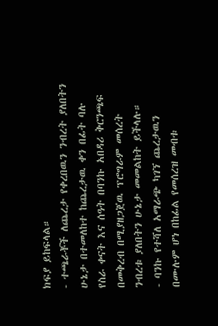ክፍያ ይከፍላል።
- ተጫራቾች ለጨረታ የቀረበዉን ንብረት ያለበትን ሁኔታ በተመለከተ ከጨረታዉ ቀን በፊት ባሉ የስራ ቀናት እና ሰዓት በባንኩ አበዳሪ ቅርንጫፍ በመቅረብ በሚያዘጋጀዉ ፕሮግራም መሰረት ንብረቱ ያለበትን ሁኔታ መመልከት ይችላሉ።
- ባንኩ የተሻለ አማራጭ ካገኘ ጨረታዉን በሙሉም ሆነ በከፊል የመሰረዝ መብቱ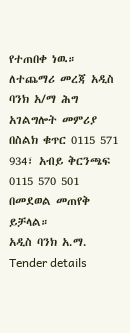የተጠበቀ ነዉ።
ለተጨማሪ መረጃ አዲስ ባንክ አ/ማ ሕግ አገልግሎት መምሪያ በስልክ ቁጥር 0115 571 934፣ አብይ ቅርንጫፍ 0115 570 501 በመደወል መጠየቅ ይቻላል።
አዲስ ባንክ አ.ማ.
Tender details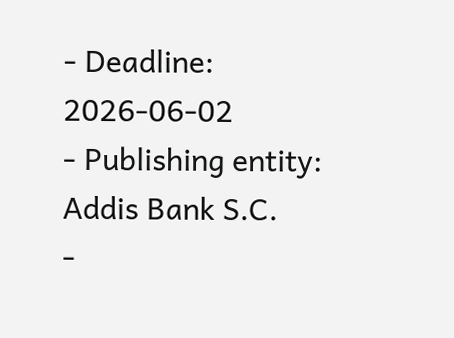- Deadline: 2026-06-02
- Publishing entity: Addis Bank S.C.
-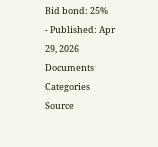Bid bond: 25%
- Published: Apr 29, 2026
Documents
Categories
Source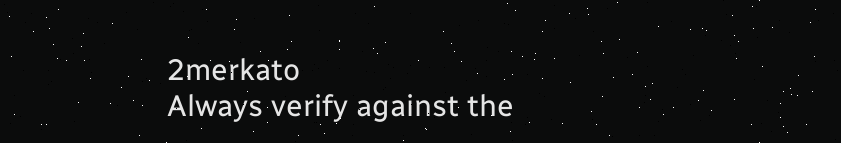2merkato
Always verify against the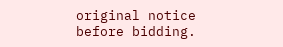original notice before bidding.